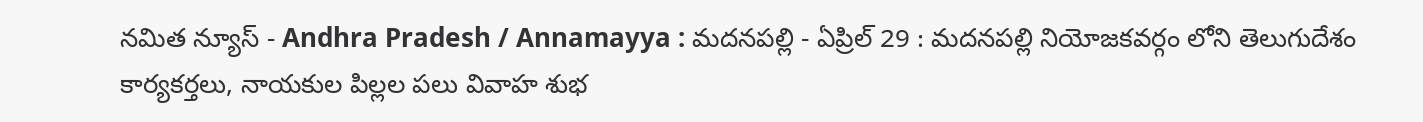నమిత న్యూస్ - Andhra Pradesh / Annamayya : మదనపల్లి - ఏప్రిల్ 29 : మదనపల్లి నియోజకవర్గం లోని తెలుగుదేశం కార్యకర్తలు, నాయకుల పిల్లల పలు వివాహ శుభ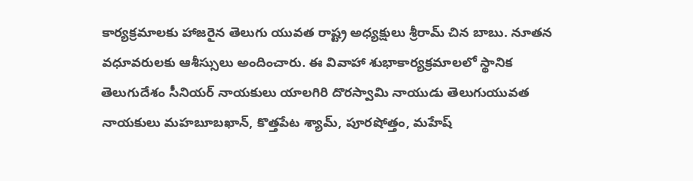కార్యక్రమాలకు హాజరైన తెలుగు యువత రాష్ట్ర అధ్యక్షులు శ్రీరామ్ చిన బాబు. నూతన వధూవరులకు ఆశీస్సులు అందించారు. ఈ వివాహా శుభాకార్యక్రమాలలో స్థానిక తెలుగుదేశం సీనియర్ నాయకులు యాలగిరి దొరస్వామి నాయుడు తెలుగుయువత నాయకులు మహబూబఖాన్, కొత్తపేట శ్యామ్, పూరషోత్తం, మహేష్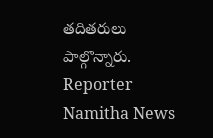తదితరులు పాల్గొన్నారు.
Reporter
Namitha News